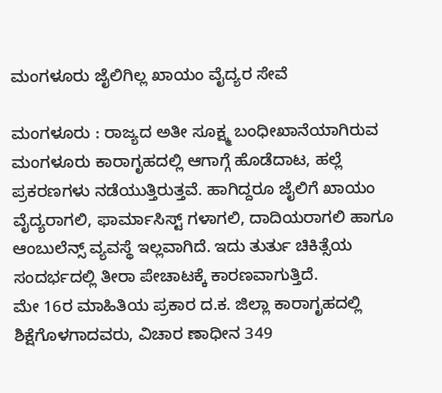ಮಂಗಳೂರು ಜೈಲಿಗಿಲ್ಲ ಖಾಯಂ ವೈದ್ಯರ ಸೇವೆ

ಮಂಗಳೂರು : ರಾಜ್ಯದ ಅತೀ ಸೂಕ್ಷ್ಮ ಬಂಧೀಖಾನೆಯಾಗಿರುವ ಮಂಗಳೂರು ಕಾರಾಗೃಹದಲ್ಲಿ ಆಗಾಗ್ಗೆ ಹೊಡೆದಾಟ, ಹಲ್ಲೆ ಪ್ರಕರಣಗಳು ನಡೆಯುತ್ತಿರುತ್ತವೆ. ಹಾಗಿದ್ದರೂ ಜೈಲಿಗೆ ಖಾಯಂ ವೈದ್ಯರಾಗಲಿ, ಫಾರ್ಮಾಸಿಸ್ಟ್ ಗಳಾಗಲಿ, ದಾದಿಯರಾಗಲಿ ಹಾಗೂ ಆಂಬುಲೆನ್ಸ್ ವ್ಯವಸ್ಥೆ ಇಲ್ಲವಾಗಿದೆ. ಇದು ತುರ್ತು ಚಿಕಿತ್ಸೆಯ ಸಂದರ್ಭದಲ್ಲಿ ತೀರಾ ಪೇಚಾಟಕ್ಕೆ ಕಾರಣವಾಗುತ್ತಿದೆ.
ಮೇ 16ರ ಮಾಹಿತಿಯ ಪ್ರಕಾರ ದ.ಕ. ಜಿಲ್ಲಾ ಕಾರಾಗೃಹದಲ್ಲಿ ಶಿಕ್ಷೆಗೊಳಗಾದವರು, ವಿಚಾರ ಣಾಧೀನ 349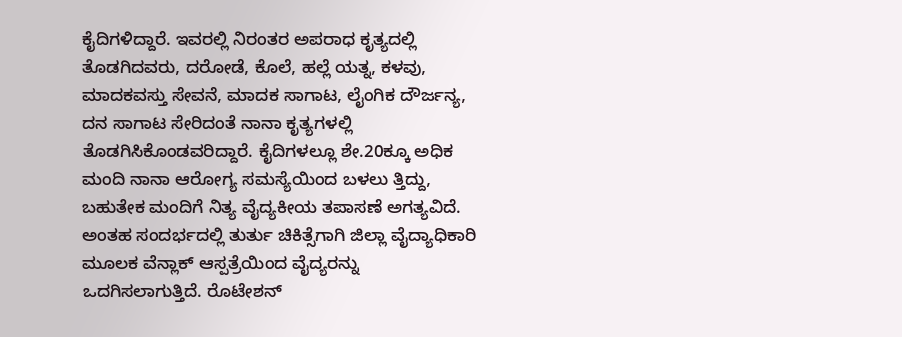ಕೈದಿಗಳಿದ್ದಾರೆ. ಇವರಲ್ಲಿ ನಿರಂತರ ಅಪರಾಧ ಕೃತ್ಯದಲ್ಲಿ ತೊಡಗಿದವರು, ದರೋಡೆ, ಕೊಲೆ, ಹಲ್ಲೆ ಯತ್ನ, ಕಳವು, ಮಾದಕವಸ್ತು ಸೇವನೆ, ಮಾದಕ ಸಾಗಾಟ, ಲೈಂಗಿಕ ದೌರ್ಜನ್ಯ, ದನ ಸಾಗಾಟ ಸೇರಿದಂತೆ ನಾನಾ ಕೃತ್ಯಗಳಲ್ಲಿ ತೊಡಗಿಸಿಕೊಂಡವರಿದ್ದಾರೆ. ಕೈದಿಗಳಲ್ಲೂ ಶೇ.20ಕ್ಕೂ ಅಧಿಕ ಮಂದಿ ನಾನಾ ಆರೋಗ್ಯ ಸಮಸ್ಯೆಯಿಂದ ಬಳಲು ತ್ತಿದ್ದು, ಬಹುತೇಕ ಮಂದಿಗೆ ನಿತ್ಯ ವೈದ್ಯಕೀಯ ತಪಾಸಣೆ ಅಗತ್ಯವಿದೆ. ಅಂತಹ ಸಂದರ್ಭದಲ್ಲಿ ತುರ್ತು ಚಿಕಿತ್ಸೆಗಾಗಿ ಜಿಲ್ಲಾ ವೈದ್ಯಾಧಿಕಾರಿ ಮೂಲಕ ವೆನ್ಲಾಕ್ ಆಸ್ಪತ್ರೆಯಿಂದ ವೈದ್ಯರನ್ನು ಒದಗಿಸಲಾಗುತ್ತಿದೆ. ರೊಟೇಶನ್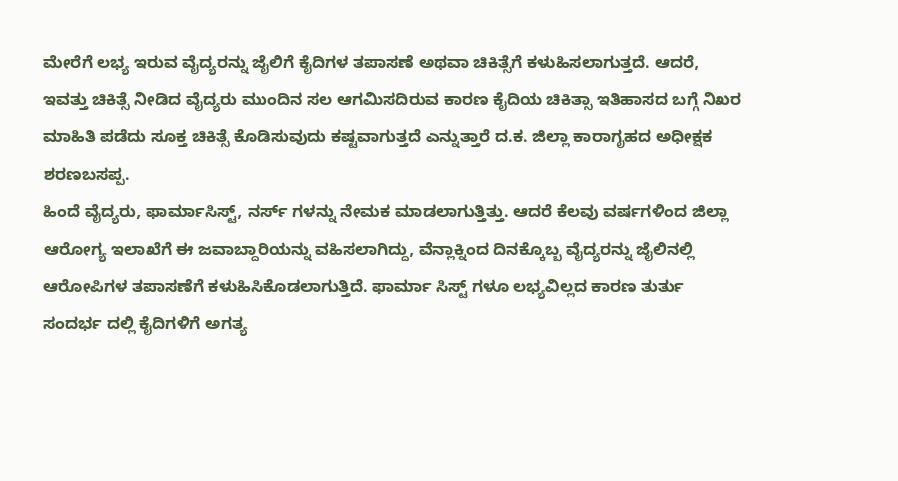ಮೇರೆಗೆ ಲಭ್ಯ ಇರುವ ವೈದ್ಯರನ್ನು ಜೈಲಿಗೆ ಕೈದಿಗಳ ತಪಾಸಣೆ ಅಥವಾ ಚಿಕಿತ್ಸೆಗೆ ಕಳುಹಿಸಲಾಗುತ್ತದೆ. ಆದರೆ, ಇವತ್ತು ಚಿಕಿತ್ಸೆ ನೀಡಿದ ವೈದ್ಯರು ಮುಂದಿನ ಸಲ ಆಗಮಿಸದಿರುವ ಕಾರಣ ಕೈದಿಯ ಚಿಕಿತ್ಸಾ ಇತಿಹಾಸದ ಬಗ್ಗೆ ನಿಖರ ಮಾಹಿತಿ ಪಡೆದು ಸೂಕ್ತ ಚಿಕಿತ್ಸೆ ಕೊಡಿಸುವುದು ಕಷ್ಟವಾಗುತ್ತದೆ ಎನ್ನುತ್ತಾರೆ ದ.ಕ. ಜಿಲ್ಲಾ ಕಾರಾಗೃಹದ ಅಧೀಕ್ಷಕ ಶರಣಬಸಪ್ಪ.
ಹಿಂದೆ ವೈದ್ಯರು, ಫಾರ್ಮಾಸಿಸ್ಟ್, ನರ್ಸ್ ಗಳನ್ನು ನೇಮಕ ಮಾಡಲಾಗುತ್ತಿತ್ತು. ಆದರೆ ಕೆಲವು ವರ್ಷಗಳಿಂದ ಜಿಲ್ಲಾ ಆರೋಗ್ಯ ಇಲಾಖೆಗೆ ಈ ಜವಾಬ್ದಾರಿಯನ್ನು ವಹಿಸಲಾಗಿದ್ದು, ವೆನ್ಲಾಕ್ನಿಂದ ದಿನಕ್ಕೊಬ್ಬ ವೈದ್ಯರನ್ನು ಜೈಲಿನಲ್ಲಿ ಆರೋಪಿಗಳ ತಪಾಸಣೆಗೆ ಕಳುಹಿಸಿಕೊಡಲಾಗುತ್ತಿದೆ. ಫಾರ್ಮಾ ಸಿಸ್ಟ್ ಗಳೂ ಲಭ್ಯವಿಲ್ಲದ ಕಾರಣ ತುರ್ತು ಸಂದರ್ಭ ದಲ್ಲಿ ಕೈದಿಗಳಿಗೆ ಅಗತ್ಯ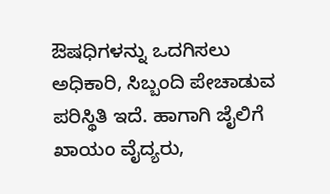ಔಷಧಿಗಳನ್ನು ಒದಗಿಸಲು ಅಧಿಕಾರಿ, ಸಿಬ್ಬಂದಿ ಪೇಚಾಡುವ ಪರಿಸ್ಥಿತಿ ಇದೆ. ಹಾಗಾಗಿ ಜೈಲಿಗೆ ಖಾಯಂ ವೈದ್ಯರು,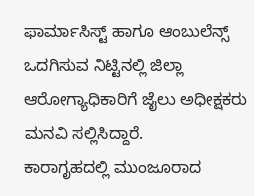ಫಾರ್ಮಾಸಿಸ್ಟ್ ಹಾಗೂ ಆಂಬುಲೆನ್ಸ್ ಒದಗಿಸುವ ನಿಟ್ಟಿನಲ್ಲಿ ಜಿಲ್ಲಾ ಆರೋಗ್ಯಾಧಿಕಾರಿಗೆ ಜೈಲು ಅಧೀಕ್ಷಕರು ಮನವಿ ಸಲ್ಲಿಸಿದ್ದಾರೆ.
ಕಾರಾಗೃಹದಲ್ಲಿ ಮುಂಜೂರಾದ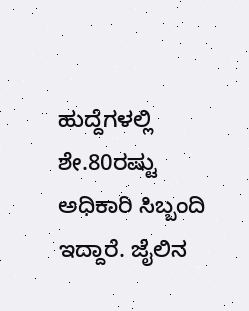ಹುದ್ದೆಗಳಲ್ಲಿ ಶೇ.80ರಷ್ಟು ಅಧಿಕಾರಿ ಸಿಬ್ಬಂದಿ ಇದ್ದಾರೆ. ಜೈಲಿನ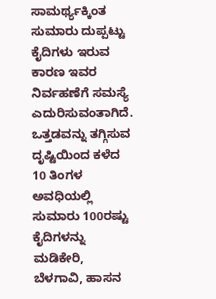ಸಾಮರ್ಥ್ಯಕ್ಕಿಂತ ಸುಮಾರು ದುಪ್ಪಟ್ಟು ಕೈದಿಗಳು ಇರುವ ಕಾರಣ ಇವರ ನಿರ್ವಹಣೆಗೆ ಸಮಸ್ಯೆ ಎದುರಿಸುವಂತಾಗಿದೆ. ಒತ್ತಡವನ್ನು ತಗ್ಗಿಸುವ ದೃಷ್ಟಿಯಿಂದ ಕಳೆದ 10 ತಿಂಗಳ ಅವಧಿಯಲ್ಲಿ ಸುಮಾರು 100ರಷ್ಟು ಕೈದಿಗಳನ್ನು ಮಡಿಕೇರಿ, ಬೆಳಗಾವಿ, ಹಾಸನ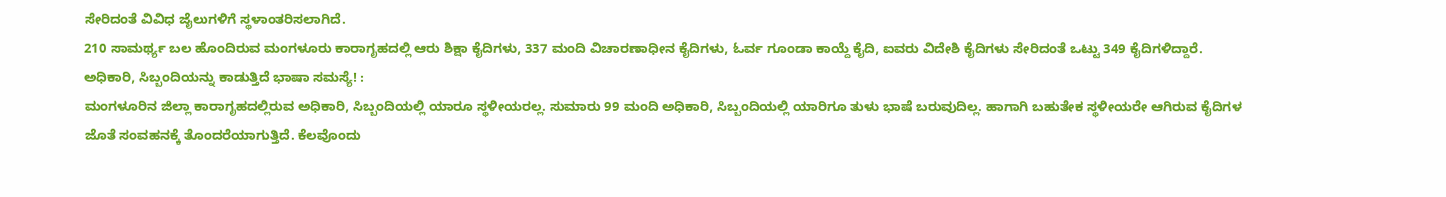ಸೇರಿದಂತೆ ವಿವಿಧ ಜೈಲುಗಳಿಗೆ ಸ್ಥಳಾಂತರಿಸಲಾಗಿದೆ.
210 ಸಾಮರ್ಥ್ಯ ಬಲ ಹೊಂದಿರುವ ಮಂಗಳೂರು ಕಾರಾಗೃಹದಲ್ಲಿ ಆರು ಶಿಕ್ಷಾ ಕೈದಿಗಳು, 337 ಮಂದಿ ವಿಚಾರಣಾಧೀನ ಕೈದಿಗಳು, ಓರ್ವ ಗೂಂಡಾ ಕಾಯ್ದೆ ಕೈದಿ, ಐವರು ವಿದೇಶಿ ಕೈದಿಗಳು ಸೇರಿದಂತೆ ಒಟ್ಟು 349 ಕೈದಿಗಳಿದ್ದಾರೆ.
ಅಧಿಕಾರಿ, ಸಿಬ್ಬಂದಿಯನ್ನು ಕಾಡುತ್ತಿದೆ ಭಾಷಾ ಸಮಸ್ಯೆ! :
ಮಂಗಳೂರಿನ ಜಿಲ್ಲಾ ಕಾರಾಗೃಹದಲ್ಲಿರುವ ಅಧಿಕಾರಿ, ಸಿಬ್ಬಂದಿಯಲ್ಲಿ ಯಾರೂ ಸ್ಥಳೀಯರಲ್ಲ. ಸುಮಾರು 99 ಮಂದಿ ಅಧಿಕಾರಿ, ಸಿಬ್ಬಂದಿಯಲ್ಲಿ ಯಾರಿಗೂ ತುಳು ಭಾಷೆ ಬರುವುದಿಲ್ಲ. ಹಾಗಾಗಿ ಬಹುತೇಕ ಸ್ಥಳೀಯರೇ ಆಗಿರುವ ಕೈದಿಗಳ ಜೊತೆ ಸಂವಹನಕ್ಕೆ ತೊಂದರೆಯಾಗುತ್ತಿದೆ. ಕೆಲವೊಂದು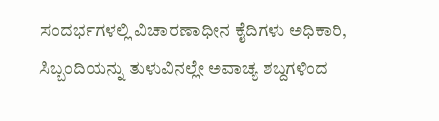ಸಂದರ್ಭಗಳಲ್ಲಿ ವಿಚಾರಣಾಧೀನ ಕೈದಿಗಳು ಅಧಿಕಾರಿ, ಸಿಬ್ಬಂದಿಯನ್ನು ತುಳುವಿನಲ್ಲೇ ಅವಾಚ್ಯ ಶಬ್ದಗಳಿಂದ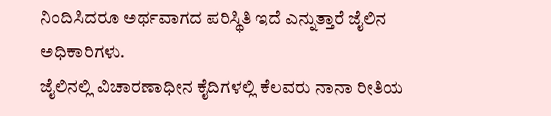ನಿಂದಿಸಿದರೂ ಅರ್ಥವಾಗದ ಪರಿಸ್ಥಿತಿ ಇದೆ ಎನ್ನುತ್ತಾರೆ ಜೈಲಿನ ಅಧಿಕಾರಿಗಳು.
ಜೈಲಿನಲ್ಲಿ ವಿಚಾರಣಾಧೀನ ಕೈದಿಗಳಲ್ಲಿ ಕೆಲವರು ನಾನಾ ರೀತಿಯ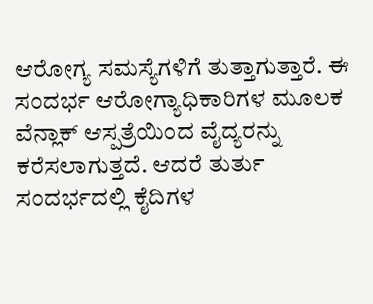ಆರೋಗ್ಯ ಸಮಸ್ಯೆಗಳಿಗೆ ತುತ್ತಾಗುತ್ತಾರೆ. ಈ ಸಂದರ್ಭ ಆರೋಗ್ಯಾಧಿಕಾರಿಗಳ ಮೂಲಕ ವೆನ್ಲಾಕ್ ಆಸ್ಪತ್ರೆಯಿಂದ ವೈದ್ಯರನ್ನು ಕರೆಸಲಾಗುತ್ತದೆ. ಆದರೆ ತುರ್ತು ಸಂದರ್ಭದಲ್ಲಿ ಕೈದಿಗಳ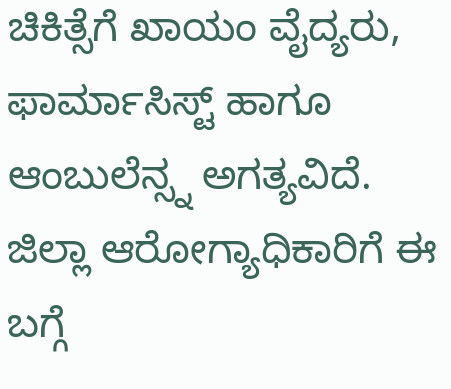ಚಿಕಿತ್ಸೆಗೆ ಖಾಯಂ ವೈದ್ಯರು, ಫಾರ್ಮಾಸಿಸ್ಟ್ ಹಾಗೂ ಆಂಬುಲೆನ್ಸ್ನ ಅಗತ್ಯವಿದೆ. ಜಿಲ್ಲಾ ಆರೋಗ್ಯಾಧಿಕಾರಿಗೆ ಈ ಬಗ್ಗೆ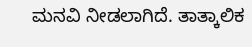ಮನವಿ ನೀಡಲಾಗಿದೆ. ತಾತ್ಕಾಲಿಕ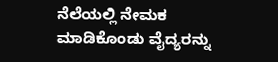ನೆಲೆಯಲ್ಲಿ ನೇಮಕ ಮಾಡಿಕೊಂಡು ವೈದ್ಯರನ್ನು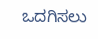ಒದಗಿಸಲು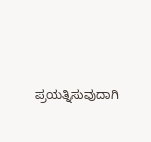ಪ್ರಯತ್ನಿಸುವುದಾಗಿ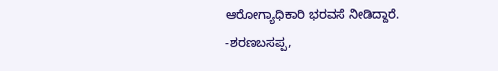ಆರೋಗ್ಯಾಧಿಕಾರಿ ಭರವಸೆ ನೀಡಿದ್ದಾರೆ.
-ಶರಣಬಸಪ್ಪ,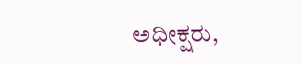ಅಧೀಕ್ಷರು,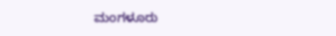ಮಂಗಳೂರು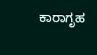ಕಾರಾಗೃಹ